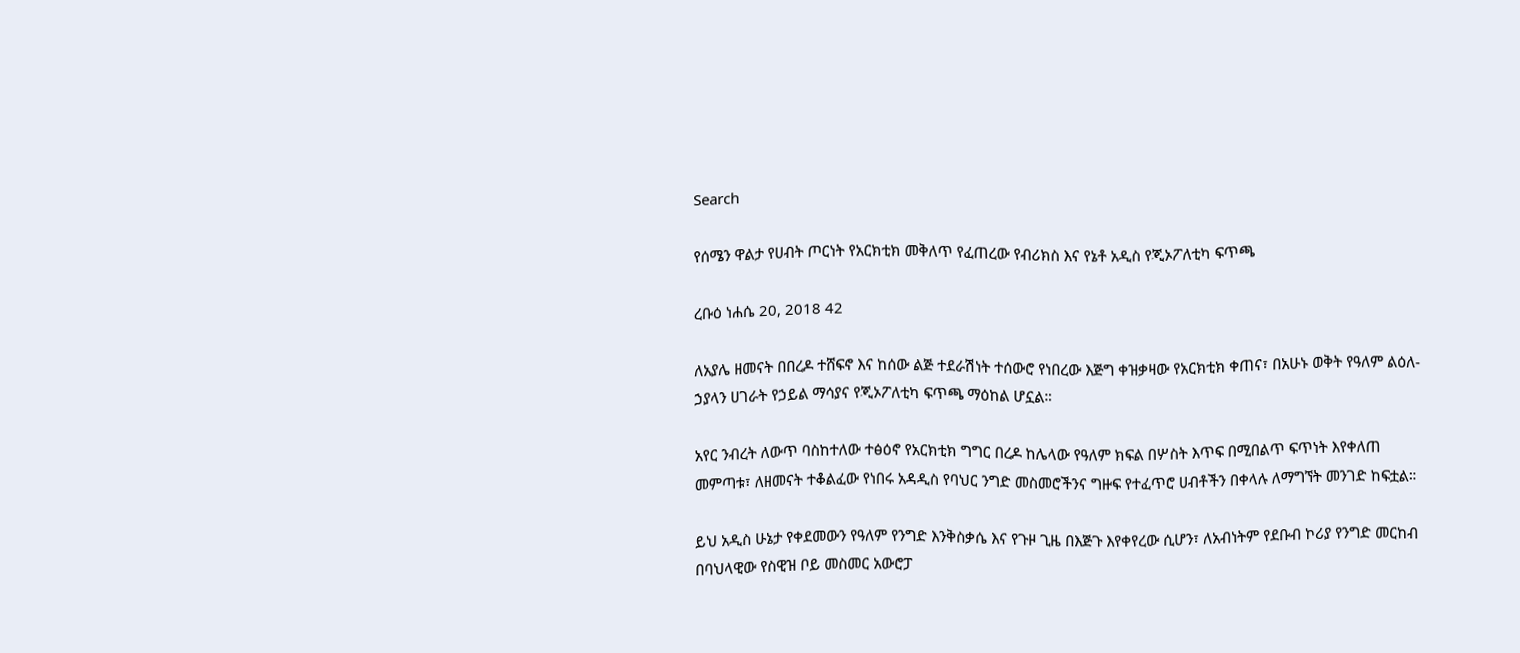Search

የሰሜን ዋልታ የሀብት ጦርነት የአርክቲክ መቅለጥ የፈጠረው የብሪክስ እና የኔቶ አዲስ የጂኦፖለቲካ ፍጥጫ

ረቡዕ ነሐሴ 20, 2018 42

ለአያሌ ዘመናት በበረዶ ተሸፍኖ እና ከሰው ልጅ ተደራሽነት ተሰውሮ የነበረው እጅግ ቀዝቃዛው የአርክቲክ ቀጠና፣ በአሁኑ ወቅት የዓለም ልዕለ-ኃያላን ሀገራት የኃይል ማሳያና የጂኦፖለቲካ ፍጥጫ ማዕከል ሆኗል።

አየር ንብረት ለውጥ ባስከተለው ተፅዕኖ የአርክቲክ ግግር በረዶ ከሌላው የዓለም ክፍል በሦስት እጥፍ በሚበልጥ ፍጥነት እየቀለጠ መምጣቱ፣ ለዘመናት ተቆልፈው የነበሩ አዳዲስ የባህር ንግድ መስመሮችንና ግዙፍ የተፈጥሮ ሀብቶችን በቀላሉ ለማግኘት መንገድ ከፍቷል።

ይህ አዲስ ሁኔታ የቀደመውን የዓለም የንግድ እንቅስቃሴ እና የጉዞ ጊዜ በእጅጉ እየቀየረው ሲሆን፣ ለአብነትም የደቡብ ኮሪያ የንግድ መርከብ በባህላዊው የስዊዝ ቦይ መስመር አውሮፓ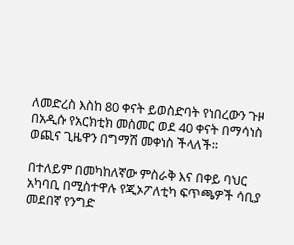ለመድረስ እስከ 80 ቀናት ይወስድባት የነበረውን ጉዞ በአዲሱ የአርክቲክ መስመር ወደ 40 ቀናት በማሳነስ ወጪና ጊዜዋን በግማሽ መቀነስ ችላለች።

በተለይም በመካከለኛው ምስራቅ እና በቀይ ባህር አካባቢ በሚስተዋሉ የጂኦፖለቲካ ፍጥጫዎች ሳቢያ መደበኛ የንግድ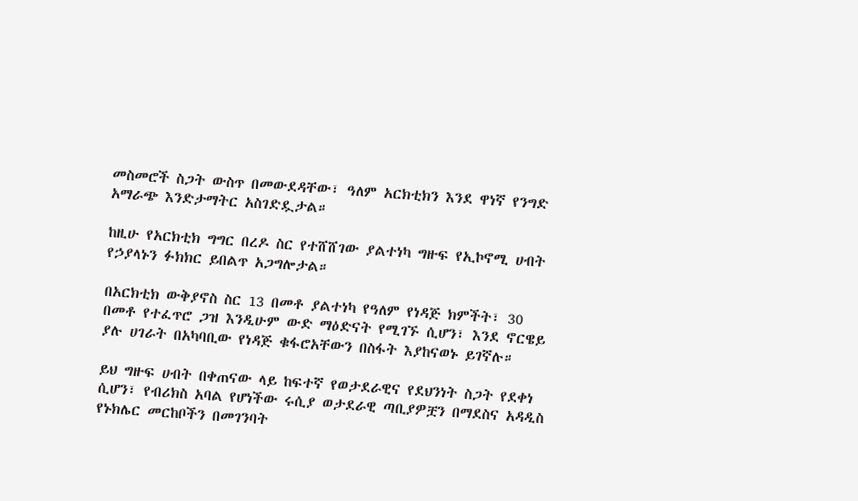መስመሮች ስጋት ውስጥ በመውደዳቸው፣ ዓለም አርክቲክን እንደ ዋነኛ የንግድ አማራጭ እንድታማትር አስገድዷታል።

ከዚሁ የአርክቲክ ግግር በረዶ ስር የተሸሸገው ያልተነካ ግዙፍ የኢኮኖሚ ሀብት የኃያላኑን ፉክክር ይበልጥ አጋግሎታል።

በአርክቲክ ውቅያኖስ ስር 13 በመቶ ያልተነካ የዓለም የነዳጅ ክምችት፣ 30 በመቶ የተፈጥሮ ጋዝ እንዲሁም ውድ ማዕድናት የሚገኙ ሲሆን፣ እንደ ኖርዌይ ያሉ ሀገራት በአካባቢው የነዳጅ ቁፋሮአቸውን በስፋት እያከናወኑ ይገኛሉ።

ይህ ግዙፍ ሀብት በቀጠናው ላይ ከፍተኛ የወታደራዊና የደህንነት ስጋት የደቀነ ሲሆን፣ የብሪክስ አባል የሆነችው ሩሲያ ወታደራዊ ጣቢያዎቿን በማደስና አዳዲስ የኑክሌር መርከቦችን በመገንባት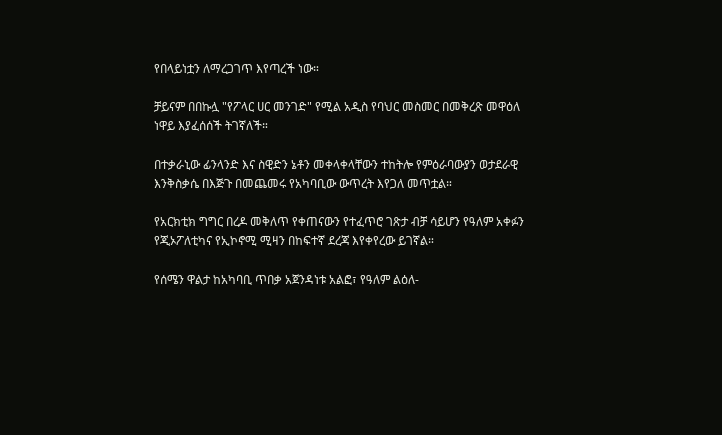የበላይነቷን ለማረጋገጥ እየጣረች ነው።

ቻይናም በበኩሏ "የፖላር ሀር መንገድ" የሚል አዲስ የባህር መስመር በመቅረጽ መዋዕለ ነዋይ እያፈሰሰች ትገኛለች።

በተቃራኒው ፊንላንድ እና ስዊድን ኔቶን መቀላቀላቸውን ተከትሎ የምዕራባውያን ወታደራዊ እንቅስቃሴ በእጅጉ በመጨመሩ የአካባቢው ውጥረት እየጋለ መጥቷል።

የአርክቲክ ግግር በረዶ መቅለጥ የቀጠናውን የተፈጥሮ ገጽታ ብቻ ሳይሆን የዓለም አቀፉን የጂኦፖለቲካና የኢኮኖሚ ሚዛን በከፍተኛ ደረጃ እየቀየረው ይገኛል።

የሰሜን ዋልታ ከአካባቢ ጥበቃ አጀንዳነቱ አልፎ፣ የዓለም ልዕለ-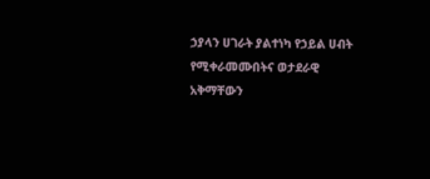ኃያላን ሀገራት ያልተነካ የኃይል ሀብት የሚቀራመሙበትና ወታደራዊ አቅማቸውን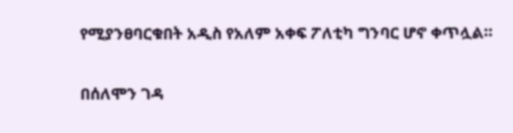የሚያንፀባርቁበት አዲስ የአለም አቀፍ ፖለቲካ ግንባር ሆኖ ቀጥሏል።

በሰለሞን ገዳ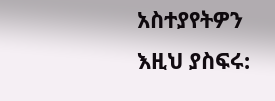አስተያየትዎን እዚህ ያስፍሩ: